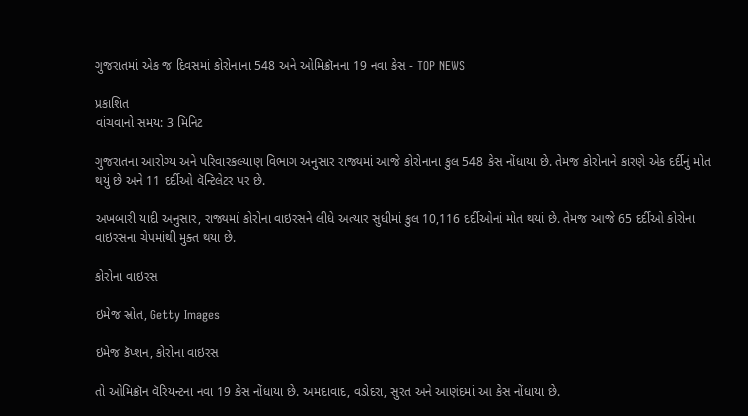ગુજરાતમાં એક જ દિવસમાં કોરોનાના 548 અને ઓમિક્રૉનના 19 નવા કેસ - TOP NEWS

પ્રકાશિત
વાંચવાનો સમય: 3 મિનિટ

ગુજરાતના આરોગ્ય અને પરિવારકલ્યાણ વિભાગ અનુસાર રાજ્યમાં આજે કોરોનાના કુલ 548 કેસ નોંધાયા છે. તેમજ કોરોનાને કારણે એક દર્દીનું મોત થયું છે અને 11 દર્દીઓ વૅન્ટિલેટર પર છે.

અખબારી યાદી અનુસાર, રાજ્યમાં કોરોના વાઇરસને લીધે અત્યાર સુધીમાં કુલ 10,116 દર્દીઓનાં મોત થયાં છે. તેમજ આજે 65 દર્દીઓ કોરોના વાઇરસના ચેપમાંથી મુક્ત થયા છે.

કોરોના વાઇરસ

ઇમેજ સ્રોત, Getty Images

ઇમેજ કૅપ્શન, કોરોના વાઇરસ

તો ઓમિક્રૉન વૅરિયન્ટના નવા 19 કેસ નોંધાયા છે. અમદાવાદ, વડોદરા, સુરત અને આણંદમાં આ કેસ નોંધાયા છે.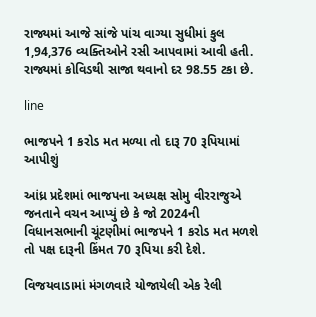રાજ્યમાં આજે સાંજે પાંચ વાગ્યા સુધીમાં કુલ 1,94,376 વ્યક્તિઓને રસી આપવામાં આવી હતી. રાજ્યમાં કોવિડથી સાજા થવાનો દર 98.55 ટકા છે.

line

ભાજપને 1 કરોડ મત મળ્યા તો દારૂ 70 રૂપિયામાં આપીશું

આંધ્ર પ્રદેશમાં ભાજપના અધ્યક્ષ સોમુ વીરરાજુએ જનતાને વચન આપ્યું છે કે જો 2024ની વિધાનસભાની ચૂંટણીમાં ભાજપને 1 કરોડ મત મળશે તો પક્ષ દારૂની કિંમત 70 રૂપિયા કરી દેશે.

વિજયવાડામાં મંગળવારે યોજાયેલી એક રેલી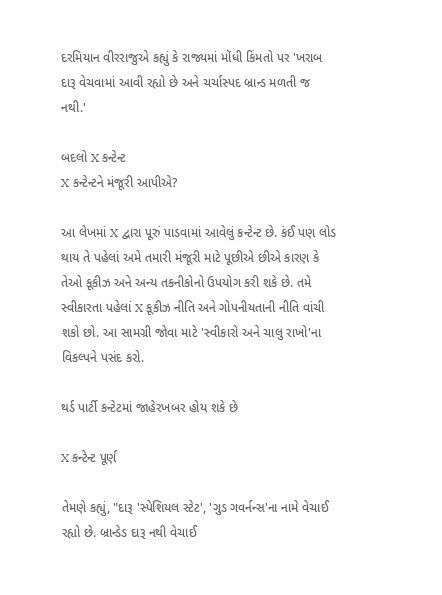દરમિયાન વીરરાજુએ કહ્યું કે રાજ્યમાં મોંધી કિંમતો પર 'ખરાબ દારૂ વેચવામાં આવી રહ્યો છે અને ચર્ચાસ્પદ બ્રાન્ડ મળતી જ નથી.'

બદલો X કન્ટેન્ટ
X કન્ટેન્ટને મંજૂરી આપીએ?

આ લેખમાં X દ્વારા પૂરું પાડવામાં આવેલું કન્ટેન્ટ છે. કંઈ પણ લોડ થાય તે પહેલાં અમે તમારી મંજૂરી માટે પૂછીએ છીએ કારણ કે તેઓ કૂકીઝ અને અન્ય તકનીકોનો ઉપયોગ કરી શકે છે. તમે સ્વીકારતા પહેલાં X કૂકીઝ નીતિ અને ગોપનીયતાની નીતિ વાંચી શકો છો. આ સામગ્રી જોવા માટે 'સ્વીકારો અને ચાલુ રાખો'ના વિકલ્પને પસંદ કરો.

થર્ડ પાર્ટી કન્ટેટમાં જાહેરખબર હોય શકે છે

X કન્ટેન્ટ પૂર્ણ

તેમણે કહ્યું, "દારૂ 'સ્પેશિયલ સ્ટેટ', 'ગુડ ગવર્નન્સ'ના નામે વેચાઈ રહ્યો છે. બ્રાન્ડેડ દારૂ નથી વેચાઈ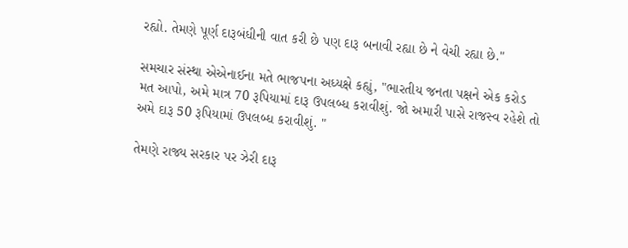રહ્યો. તેમણે પૂર્ણ દારૂબંધીની વાત કરી છે પણ દારૂ બનાવી રહ્યા છે ને વેચી રહ્યા છે."

સમચાર સંસ્થા એએનાઈના મતે ભાજપના અધ્યક્ષે કહ્યું, "ભારતીય જનતા પક્ષને એક કરોડ મત આપો, અમે માત્ર 70 રૂપિયામાં દારૂ ઉપલબ્ધ કરાવીશું. જો અમારી પાસે રાજસ્વ રહેશે તો અમે દારૂ 50 રૂપિયામાં ઉપલબ્ધ કરાવીશું. "

તેમણે રાજ્ય સરકાર પર ઝેરી દારૂ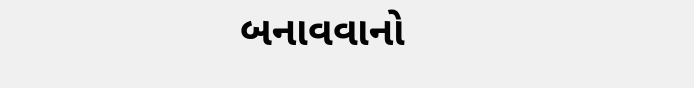બનાવવાનો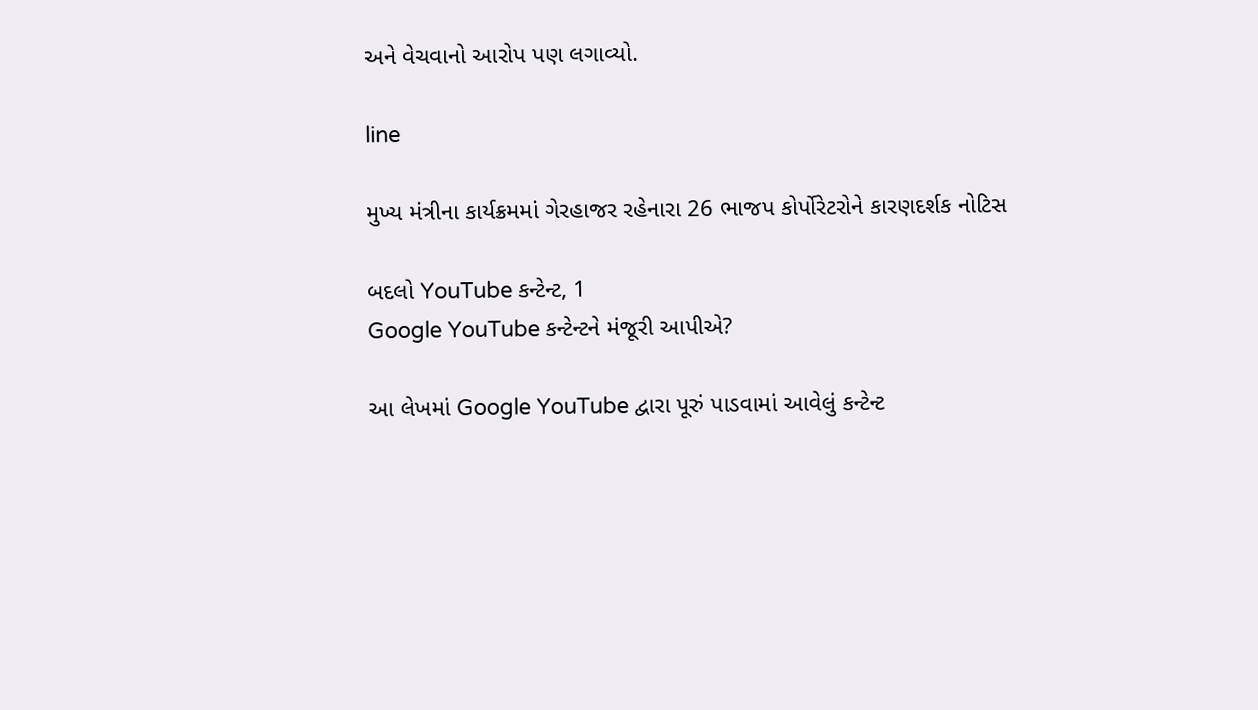અને વેચવાનો આરોપ પણ લગાવ્યો.

line

મુખ્ય મંત્રીના કાર્યક્રમમાં ગેરહાજર રહેનારા 26 ભાજપ કોર્પોરેટરોને કારણદર્શક નોટિસ

બદલો YouTube કન્ટેન્ટ, 1
Google YouTube કન્ટેન્ટને મંજૂરી આપીએ?

આ લેખમાં Google YouTube દ્વારા પૂરું પાડવામાં આવેલું કન્ટેન્ટ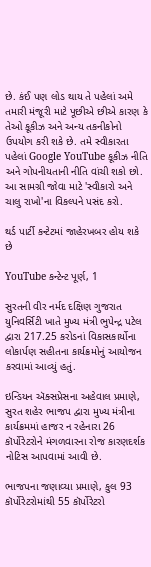છે. કંઈ પણ લોડ થાય તે પહેલાં અમે તમારી મંજૂરી માટે પૂછીએ છીએ કારણ કે તેઓ કૂકીઝ અને અન્ય તકનીકોનો ઉપયોગ કરી શકે છે. તમે સ્વીકારતા પહેલાં Google YouTube કૂકીઝ નીતિ અને ગોપનીયતાની નીતિ વાંચી શકો છો. આ સામગ્રી જોવા માટે 'સ્વીકારો અને ચાલુ રાખો'ના વિકલ્પને પસંદ કરો.

થર્ડ પાર્ટી કન્ટેટમાં જાહેરખબર હોય શકે છે

YouTube કન્ટેન્ટ પૂર્ણ, 1

સુરતની વીર નર્મદ દક્ષિણ ગુજરાત યુનિવર્સિટી ખાતે મુખ્ય મંત્રી ભુપેન્દ્ર પટેલ દ્વારા 217.25 કરોડનાં વિકાસકાર્યોના લોકાર્પણ સહીતના કાર્યક્રમોનું આયોજન કરવામાં આવ્યું હતું.

ઇન્ડિયન ઍક્સપ્રેસના અહેવાલ પ્રમાણે, સુરત શહેર ભાજપ દ્વારા મુખ્ય મંત્રીના કાર્યક્રમમાં હાજર ન રહેનારા 26 કૉર્પોરેટરોને મંગળવારના રોજ કારણદર્શક નોટિસ આપવામાં આવી છે.

ભાજપના જણાવ્યા પ્રમાણે, કુલ 93 કૉર્પોરેટરોમાંથી 55 કૉર્પોરેટરો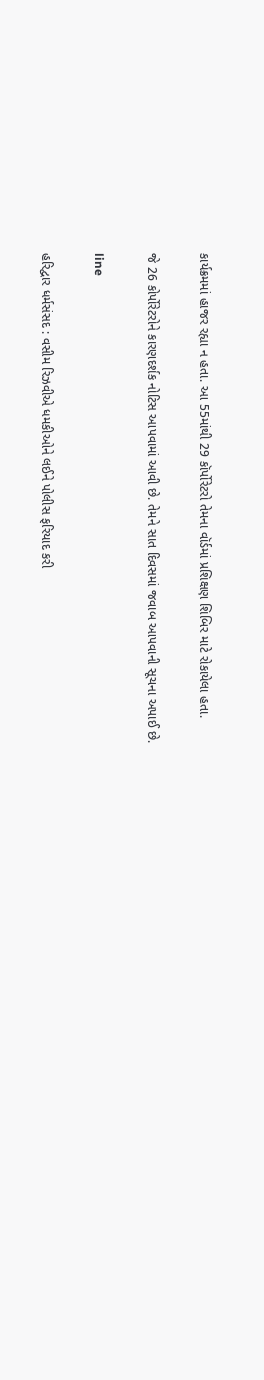કાર્યક્રમમાં હાજર રહ્યા ન હતા. આ 55માંથી 29 કૉર્પોરેટરો તેમના વૉર્ડમાં પ્રશિક્ષણ શિબિર માટે રોકાયેલા હતા.

જે 26 કોર્પોરેટરોને કારણદર્શક નોટિસ આપવામાં આવી છે. તેમને સાત દિવસમાં જવાબ આપવાની સૂચના અપાઈ છે.

line

હરિદ્વાર ધર્મસંસદ : વસીમ રિઝવીએ ધમકીઓને લઈને પોલીસ ફરિયાદ કરી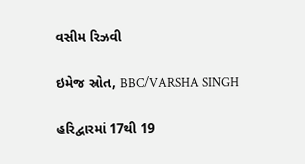વસીમ રિઝવી

ઇમેજ સ્રોત, BBC/VARSHA SINGH

હરિદ્વારમાં 17થી 19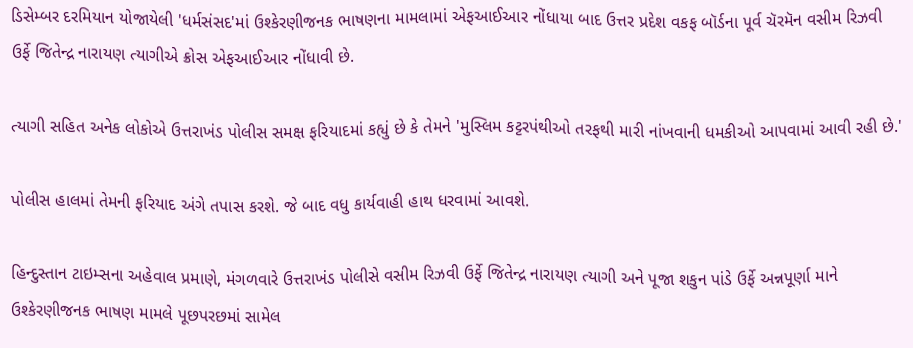ડિસેમ્બર દરમિયાન યોજાયેલી 'ધર્મસંસદ'માં ઉશ્કેરણીજનક ભાષણના મામલામાં એફઆઈઆર નોંધાયા બાદ ઉત્તર પ્રદેશ વકફ બૉર્ડના પૂર્વ ચૅરમૅન વસીમ રિઝવી ઉર્ફે જિતેન્દ્ર નારાયણ ત્યાગીએ ક્રોસ એફઆઈઆર નોંધાવી છે.

ત્યાગી સહિત અનેક લોકોએ ઉત્તરાખંડ પોલીસ સમક્ષ ફરિયાદમાં કહ્યું છે કે તેમને 'મુસ્લિમ કટ્ટરપંથીઓ તરફથી મારી નાંખવાની ધમકીઓ આપવામાં આવી રહી છે.'

પોલીસ હાલમાં તેમની ફરિયાદ અંગે તપાસ કરશે. જે બાદ વધુ કાર્યવાહી હાથ ધરવામાં આવશે.

હિન્દુસ્તાન ટાઇમ્સના અહેવાલ પ્રમાણે, મંગળવારે ઉત્તરાખંડ પોલીસે વસીમ રિઝવી ઉર્ફે જિતેન્દ્ર નારાયણ ત્યાગી અને પૂજા શકુન પાંડે ઉર્ફે અન્નપૂર્ણા માને ઉશ્કેરણીજનક ભાષણ મામલે પૂછપરછમાં સામેલ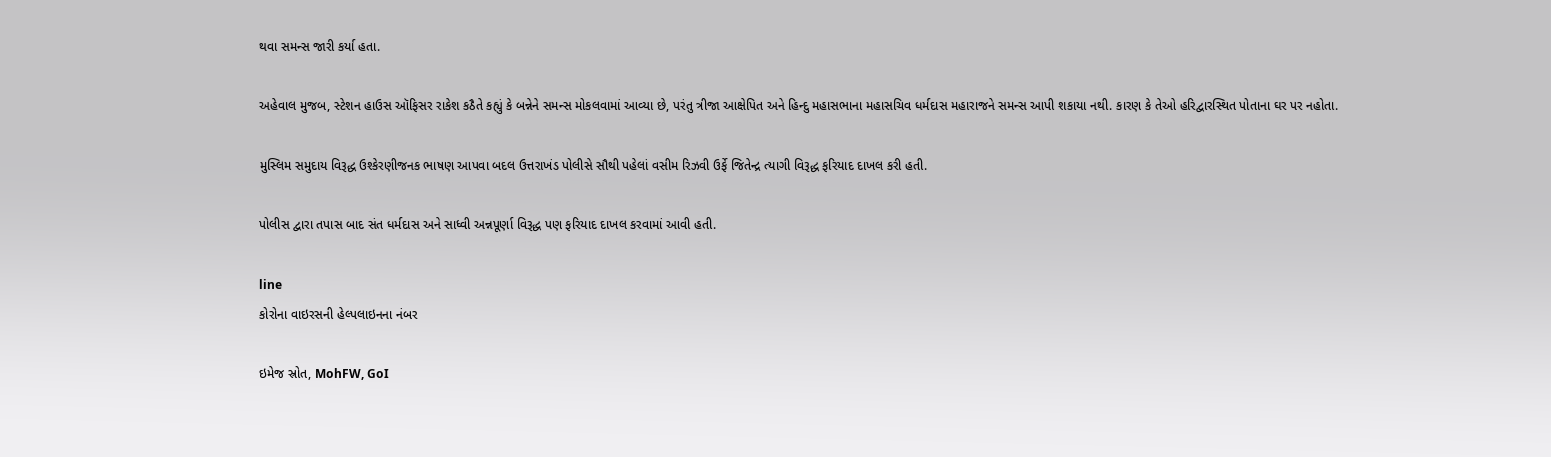થવા સમન્સ જારી કર્યા હતા.

અહેવાલ મુજબ, સ્ટેશન હાઉસ ઑફિસર રાકેશ કઠૈતે કહ્યું કે બન્નેને સમન્સ મોકલવામાં આવ્યા છે, પરંતુ ત્રીજા આક્ષેપિત અને હિન્દુ મહાસભાના મહાસચિવ ધર્મદાસ મહારાજને સમન્સ આપી શકાયા નથી. કારણ કે તેઓ હરિદ્વારસ્થિત પોતાના ઘર પર નહોતા.

મુસ્લિમ સમુદાય વિરૂદ્ધ ઉશ્કેરણીજનક ભાષણ આપવા બદલ ઉત્તરાખંડ પોલીસે સૌથી પહેલાં વસીમ રિઝવી ઉર્ફે જિતેન્દ્ર ત્યાગી વિરૂદ્ધ ફરિયાદ દાખલ કરી હતી.

પોલીસ દ્વારા તપાસ બાદ સંત ધર્મદાસ અને સાધ્વી અન્નપૂર્ણા વિરૂદ્ધ પણ ફરિયાદ દાખલ કરવામાં આવી હતી.

line
કોરોના વાઇરસની હેલ્પલાઇનના નંબર

ઇમેજ સ્રોત, MohFW, GoI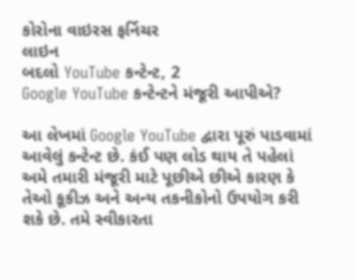કોરોના વાઇરસ ફર્નિચર
લાઇન
બદલો YouTube કન્ટેન્ટ, 2
Google YouTube કન્ટેન્ટને મંજૂરી આપીએ?

આ લેખમાં Google YouTube દ્વારા પૂરું પાડવામાં આવેલું કન્ટેન્ટ છે. કંઈ પણ લોડ થાય તે પહેલાં અમે તમારી મંજૂરી માટે પૂછીએ છીએ કારણ કે તેઓ કૂકીઝ અને અન્ય તકનીકોનો ઉપયોગ કરી શકે છે. તમે સ્વીકારતા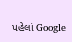પહેલાં Google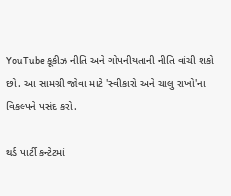YouTube કૂકીઝ નીતિ અને ગોપનીયતાની નીતિ વાંચી શકો છો. આ સામગ્રી જોવા માટે 'સ્વીકારો અને ચાલુ રાખો'ના વિકલ્પને પસંદ કરો.

થર્ડ પાર્ટી કન્ટેટમાં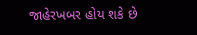જાહેરખબર હોય શકે છે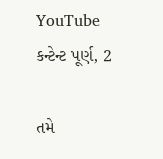YouTube કન્ટેન્ટ પૂર્ણ, 2

તમે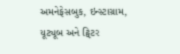અમનેફેસબુક, ઇન્સ્ટાગ્રામ, યૂટ્યૂબ અને ટ્વિટર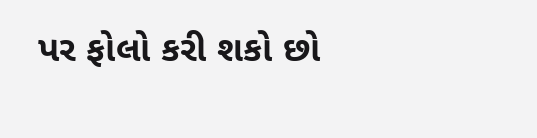પર ફોલો કરી શકો છો